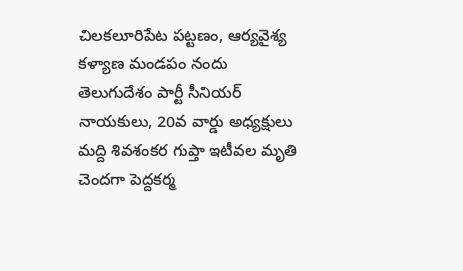చిలకలూరిపేట పట్టణం, ఆర్యవైశ్య కళ్యాణ మండపం నందు తెలుగుదేశం పార్టీ సీనియర్ నాయకులు, 20వ వార్డు అధ్యక్షులు మద్ది శివశంకర గుప్తా ఇటీవల మృతి చెందగా పెద్దకర్మ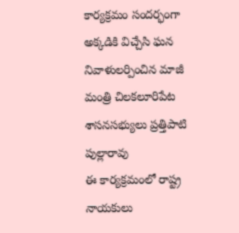కార్యక్రమం సందర్భంగా అక్కడికి విచ్చేసి ఘన నివాళులర్పించిన మాజీ మంత్రి చిలకలూరిపేట శాసనసభ్యులు ప్రత్తిపాటి పుల్లారావు
ఈ కార్యక్రమంలో రాష్ట్ర నాయకులు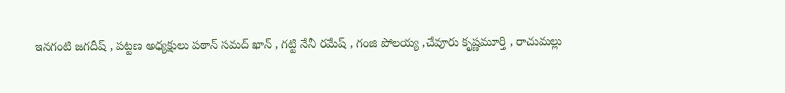ఇనగంటి జగదీష్ , పట్టణ అధ్యక్షులు పఠాన్ సమద్ ఖాన్ , గట్టి నేనీ రమేష్ , గంజి పోలయ్య ,చేవూరు కృష్ణమూర్తి , రాచుమల్లు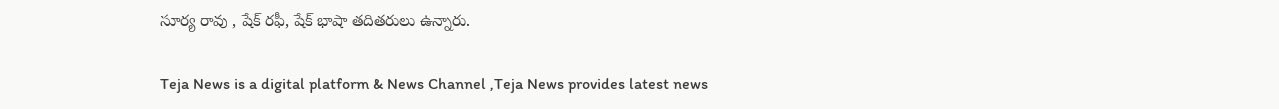సూర్య రావు , షేక్ రఫీ, షేక్ భాషా తదితరులు ఉన్నారు.

Teja News is a digital platform & News Channel ,Teja News provides latest news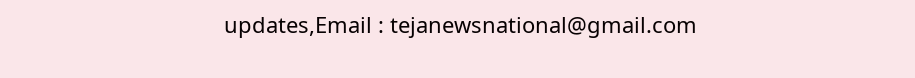updates,Email : tejanewsnational@gmail.com